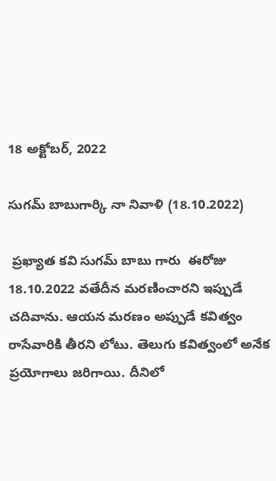18 అక్టోబర్, 2022

సుగమ్ బాబుగార్కి నా నివాళి (18.10.2022)

 ప్రఖ్యాత కవి సుగమ్ బాబు గారు  ఈరోజు 18.10.2022 వతేదీన మరణించారని ఇప్పుడే చదివాను. ఆయన మరణం అప్పుడే కవిత్వం రాసేవారికి తీరని లోటు. తెలుగు కవిత్వంలో అనేక ప్రయోగాలు జరిగాయి. దీనిలో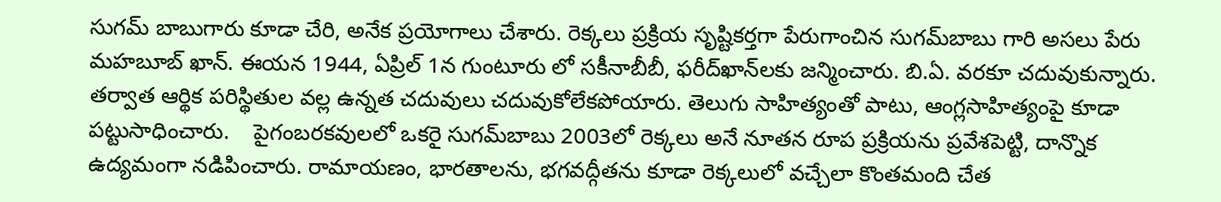సుగమ్ బాబుగారు కూడా చేరి, అనేక ప్రయోగాలు చేశారు. రెక్కలు ప్రక్రియ సృష్టికర్తగా పేరుగాంచిన సుగమ్‌బాబు గారి అసలు పేరు మహబూబ్ ఖాన్. ఈయన 1944, ఏప్రిల్ 1న గుంటూరు లో సకీనాబీబీ, ఫరీద్‌ఖాన్‌లకు జన్మించారు. బి.ఏ. వరకూ చదువుకున్నారు. తర్వాత ఆర్థిక పరిస్థితుల వల్ల ఉన్నత చదువులు చదువుకోలేకపోయారు. తెలుగు సాహిత్యంతో పాటు, ఆంగ్లసాహిత్యంపై కూడా పట్టుసాధించారు.    పైగంబరకవులలో ఒకరై సుగమ్‌బాబు 2003లో రెక్కలు అనే నూతన రూప ప్రక్రియను ప్రవేశపెట్టి, దాన్నొక ఉద్యమంగా నడిపించారు. రామాయణం, భారతాలను, భగవద్గీతను కూడా రెక్కలులో వచ్చేలా కొంతమంది చేత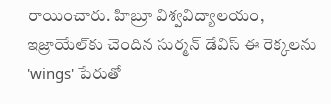రాయించారు. హిబ్రూ విశ్వవిద్యాలయం, ఇజ్రాయేల్‌కు చెందిన సుర్మన్ డేవిస్ ఈ రెక్కలను 'wings' పేరుతో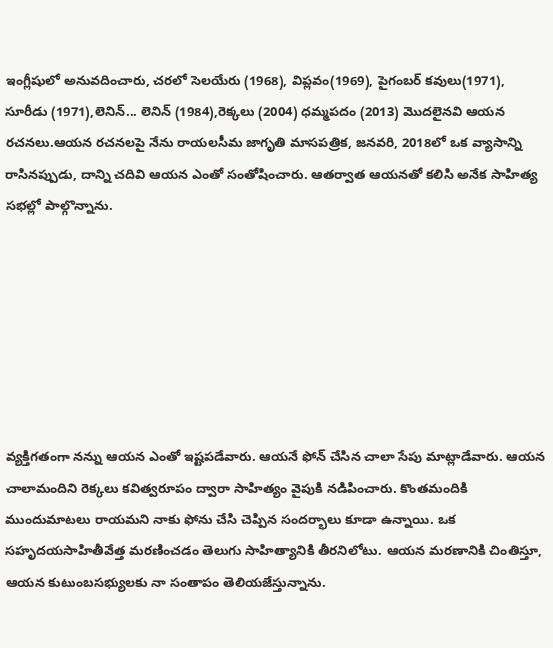ఇంగ్లీషులో అనువదించారు, చరలో సెలయేరు (1968), విప్లవం(1969), పైగంబర్ కవులు(1971), సూరీడు (1971),లెనిన్... లెనిన్ (1984),రెక్కలు (2004) ధమ్మపదం (2013) మొదలైనవి ఆయన రచనలు.ఆయన రచనలపై నేను రాయలసీమ జాగృతి మాసపత్రిక, జనవరి, 2018లో ఒక వ్యాసాన్ని రాసినప్పుడు, దాన్ని చదివి ఆయన ఎంతో సంతోషించారు. ఆతర్వాత ఆయనతో కలిసి అనేక సాహిత్య సభల్లో పాల్గొన్నాను.







వ్యక్తిగతంగా నన్ను ఆయన ఎంతో ఇష్టపడేవారు. ఆయనే ఫోన్ చేసిన చాలా సేపు మాట్లాడేవారు. ఆయన చాలామందిని రెక్కలు కవిత్వరూపం ద్వారా సాహిత్యం వైపుకి నడిపించారు. కొంతమందికి ముందుమాటలు రాయమని నాకు ఫోను చేసి చెప్పిన సందర్భాలు కూడా ఉన్నాయి. ఒక సహృదయసాహితీవేత్త మరణించడం తెలుగు సాహిత్యానికి తీరనిలోటు. ఆయన మరణానికి చింతిస్తూ, ఆయన కుటుంబసభ్యులకు నా సంతాపం తెలియజేస్తున్నాను.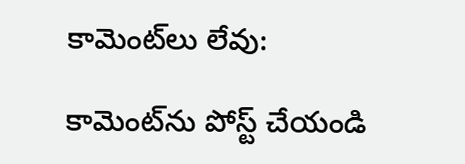కామెంట్‌లు లేవు:

కామెంట్‌ను పోస్ట్ చేయండి